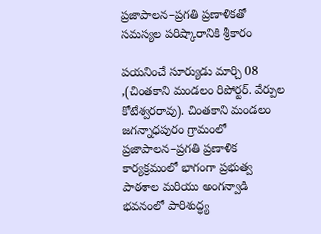ప్రజాపాలన–ప్రగతి ప్రణాళికతో సమస్యల పరిష్కారానికి శ్రీకారం

పయనించే సూర్యుడు మార్చి 08 ,(చింతకాని మండలం రిపోర్టర్. వేర్పుల కోటేశ్వరరావు). చింతకాని మండలం జగన్నాధపురం గ్రామంలో ప్రజాపాలన–ప్రగతి ప్రణాళిక కార్యక్రమంలో భాగంగా ప్రభుత్వ పాఠశాల మరియు అంగన్వాడి భవనంలో పారిశుద్ధ్య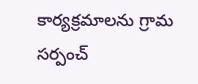కార్యక్రమాలను గ్రామ సర్పంచ్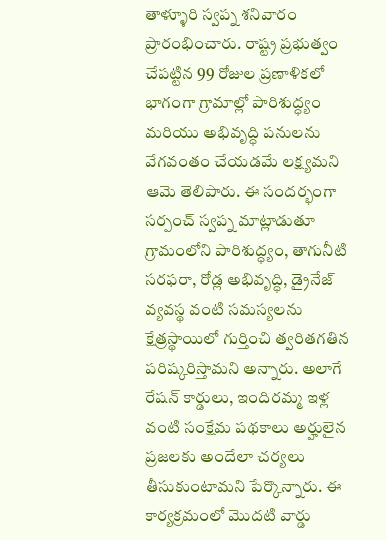తాళ్ళూరి స్వప్న శనివారం ప్రారంభించారు. రాష్ట్ర ప్రభుత్వం చేపట్టిన 99 రోజుల ప్రణాళికలో భాగంగా గ్రామాల్లో పారిశుద్ధ్యం మరియు అభివృద్ధి పనులను వేగవంతం చేయడమే లక్ష్యమని ఆమె తెలిపారు. ఈ సందర్భంగా సర్పంచ్ స్వప్న మాట్లాడుతూ గ్రామంలోని పారిశుద్ధ్యం, తాగునీటి సరఫరా, రోడ్ల అభివృద్ధి, డ్రైనేజ్ వ్యవస్థ వంటి సమస్యలను క్షేత్రస్థాయిలో గుర్తించి త్వరితగతిన పరిష్కరిస్తామని అన్నారు. అలాగే రేషన్ కార్డులు, ఇందిరమ్మ ఇళ్ల వంటి సంక్షేమ పథకాలు అర్హులైన ప్రజలకు అందేలా చర్యలు తీసుకుంటామని పేర్కొన్నారు. ఈ కార్యక్రమంలో మొదటి వార్డు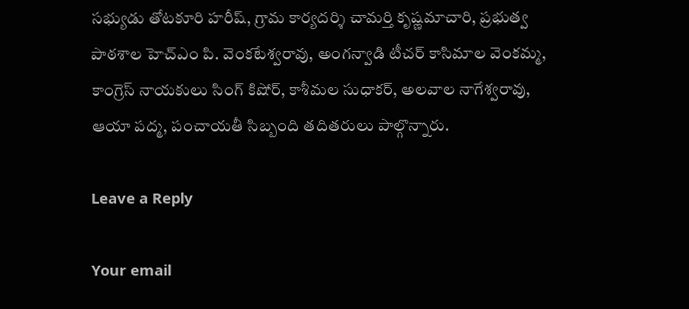సభ్యుడు తోటకూరి హరీష్, గ్రామ కార్యదర్శి చామర్తి కృష్ణమాచారి, ప్రభుత్వ పాఠశాల హెచ్‌ఎం పి. వెంకటేశ్వరావు, అంగన్వాడి టీచర్ కాసిమాల వెంకమ్మ, కాంగ్రెస్ నాయకులు సింగ్ కిషోర్, కాశీమల సుధాకర్, అలవాల నాగేశ్వరావు, ఆయా పద్మ, పంచాయతీ సిబ్బంది తదితరులు పాల్గొన్నారు.

Leave a Reply

Your email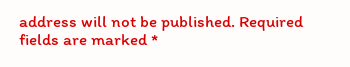address will not be published. Required fields are marked *